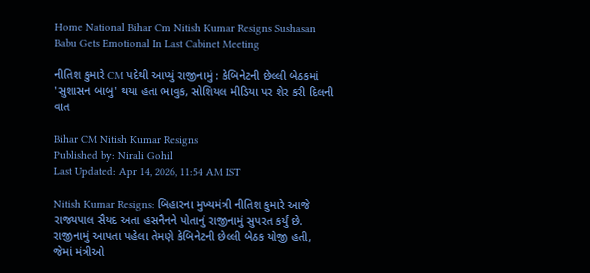Home National Bihar Cm Nitish Kumar Resigns Sushasan Babu Gets Emotional In Last Cabinet Meeting

નીતિશ કુમારે CM પદેથી આપ્યું રાજીનામું : કેબિનેટની છેલ્લી બેઠકમાં 'સુશાસન બાબુ' થયા હતા ભાવુક, સોશિયલ મીડિયા પર શેર કરી દિલની વાત

Bihar CM Nitish Kumar Resigns
Published by: Nirali Gohil
Last Updated: Apr 14, 2026, 11:54 AM IST

Nitish Kumar Resigns: બિહારના મુખ્યમંત્રી નીતિશ કુમારે આજે રાજ્યપાલ સૈયદ અતા હસનૈનને પોતાનું રાજીનામું સુપરત કર્યું છે. રાજીનામું આપતા પહેલા તેમણે કેબિનેટની છેલ્લી બેઠક યોજી હતી, જેમાં મંત્રીઓ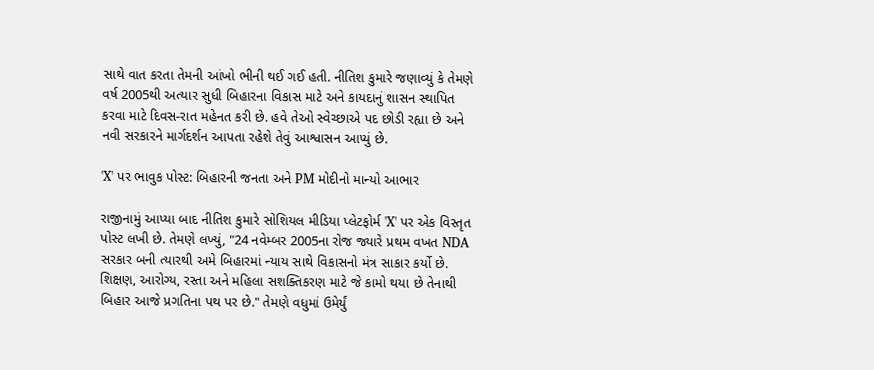સાથે વાત કરતા તેમની આંખો ભીની થઈ ગઈ હતી. નીતિશ કુમારે જણાવ્યું કે તેમણે વર્ષ 2005થી અત્યાર સુધી બિહારના વિકાસ માટે અને કાયદાનું શાસન સ્થાપિત કરવા માટે દિવસ-રાત મહેનત કરી છે. હવે તેઓ સ્વેચ્છાએ પદ છોડી રહ્યા છે અને નવી સરકારને માર્ગદર્શન આપતા રહેશે તેવું આશ્વાસન આપ્યું છે.

'X' પર ભાવુક પોસ્ટ: બિહારની જનતા અને PM મોદીનો માન્યો આભાર

રાજીનામું આપ્યા બાદ નીતિશ કુમારે સોશિયલ મીડિયા પ્લેટફોર્મ 'X' પર એક વિસ્તૃત પોસ્ટ લખી છે. તેમણે લખ્યું, "24 નવેમ્બર 2005ના રોજ જ્યારે પ્રથમ વખત NDA સરકાર બની ત્યારથી અમે બિહારમાં ન્યાય સાથે વિકાસનો મંત્ર સાકાર કર્યો છે. શિક્ષણ, આરોગ્ય, રસ્તા અને મહિલા સશક્તિકરણ માટે જે કામો થયા છે તેનાથી બિહાર આજે પ્રગતિના પથ પર છે." તેમણે વધુમાં ઉમેર્યું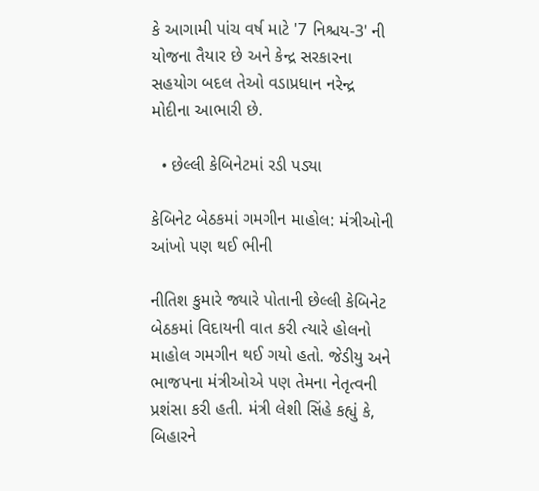કે આગામી પાંચ વર્ષ માટે '7 નિશ્ચય-3' ની યોજના તૈયાર છે અને કેન્દ્ર સરકારના સહયોગ બદલ તેઓ વડાપ્રધાન નરેન્દ્ર મોદીના આભારી છે.

  • છેલ્લી કેબિનેટમાં રડી પડ્યા

કેબિનેટ બેઠકમાં ગમગીન માહોલ: મંત્રીઓની આંખો પણ થઈ ભીની

નીતિશ કુમારે જ્યારે પોતાની છેલ્લી કેબિનેટ બેઠકમાં વિદાયની વાત કરી ત્યારે હોલનો માહોલ ગમગીન થઈ ગયો હતો. જેડીયુ અને ભાજપના મંત્રીઓએ પણ તેમના નેતૃત્વની પ્રશંસા કરી હતી. મંત્રી લેશી સિંહે કહ્યું કે, બિહારને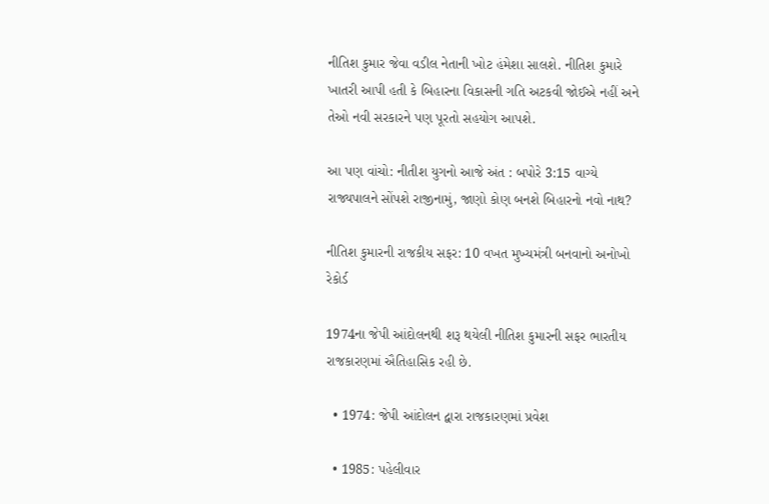નીતિશ કુમાર જેવા વડીલ નેતાની ખોટ હંમેશા સાલશે. નીતિશ કુમારે ખાતરી આપી હતી કે બિહારના વિકાસની ગતિ અટકવી જોઈએ નહીં અને તેઓ નવી સરકારને પણ પૂરતો સહયોગ આપશે.

આ પણ વાંચો: નીતીશ યુગનો આજે અંત : બપોરે 3:15 વાગ્યે રાજ્યપાલને સોંપશે રાજીનામું, જાણો કોણ બનશે બિહારનો નવો નાથ?

નીતિશ કુમારની રાજકીય સફર: 10 વખત મુખ્યમંત્રી બનવાનો અનોખો રેકોર્ડ

1974ના જેપી આંદોલનથી શરૂ થયેલી નીતિશ કુમારની સફર ભારતીય રાજકારણમાં ઐતિહાસિક રહી છે.

  • 1974: જેપી આંદોલન દ્વારા રાજકારણમાં પ્રવેશ

  • 1985: પહેલીવાર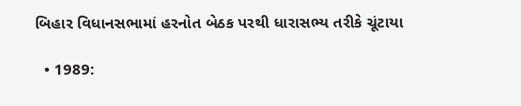બિહાર વિધાનસભામાં હરનોત બેઠક પરથી ધારાસભ્ય તરીકે ચૂંટાયા

  • 1989: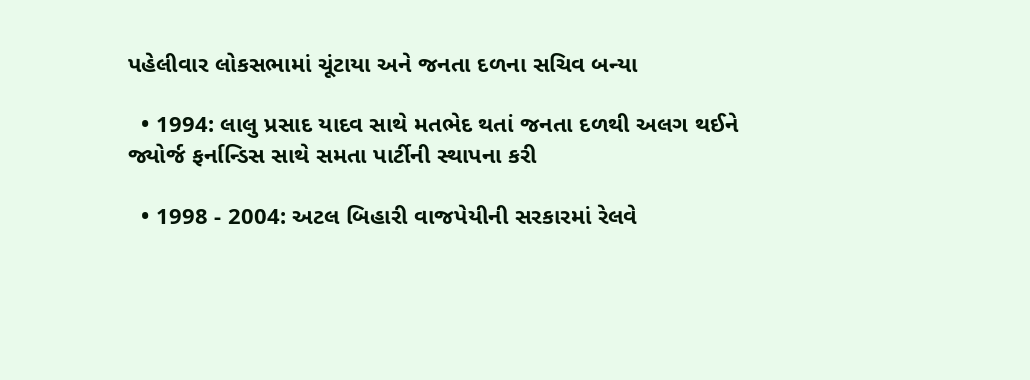પહેલીવાર લોકસભામાં ચૂંટાયા અને જનતા દળના સચિવ બન્યા

  • 1994: લાલુ પ્રસાદ યાદવ સાથે મતભેદ થતાં જનતા દળથી અલગ થઈને જ્યોર્જ ફર્નાન્ડિસ સાથે સમતા પાર્ટીની સ્થાપના કરી

  • 1998 - 2004: અટલ બિહારી વાજપેયીની સરકારમાં રેલવે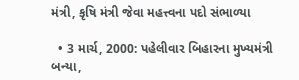મંત્રી, કૃષિ મંત્રી જેવા મહત્ત્વના પદો સંભાળ્યા

  • 3 માર્ચ, 2000: પહેલીવાર બિહારના મુખ્યમંત્રી બન્યા,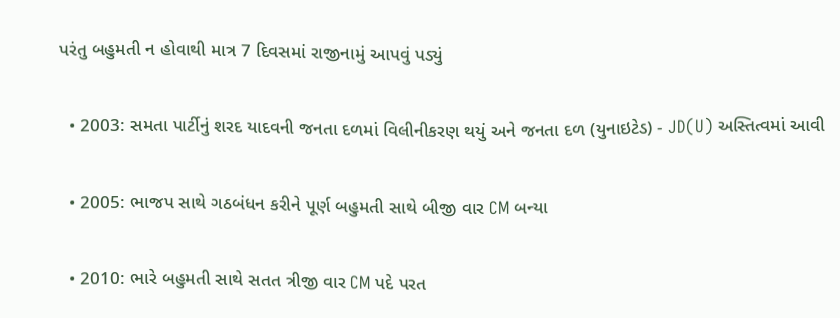પરંતુ બહુમતી ન હોવાથી માત્ર 7 દિવસમાં રાજીનામું આપવું પડ્યું

  • 2003: સમતા પાર્ટીનું શરદ યાદવની જનતા દળમાં વિલીનીકરણ થયું અને જનતા દળ (યુનાઇટેડ) - JD(U) અસ્તિત્વમાં આવી

  • 2005: ભાજપ સાથે ગઠબંધન કરીને પૂર્ણ બહુમતી સાથે બીજી વાર CM બન્યા

  • 2010: ભારે બહુમતી સાથે સતત ત્રીજી વાર CM પદે પરત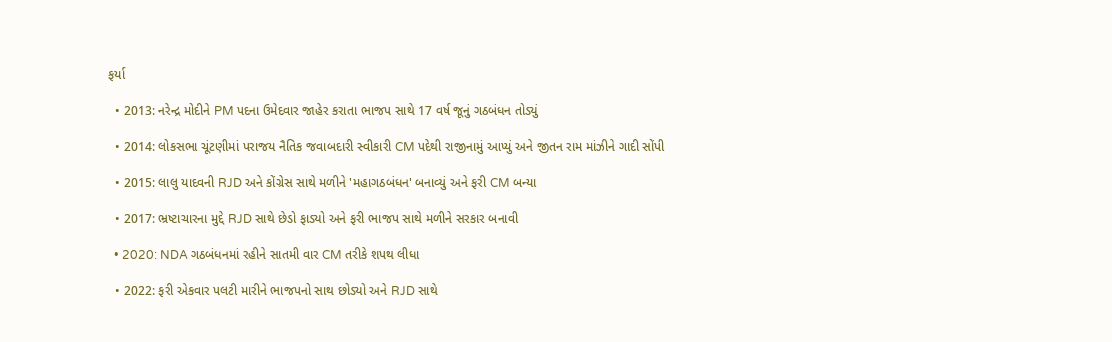ફર્યા

  • 2013: નરેન્દ્ર મોદીને PM પદના ઉમેદવાર જાહેર કરાતા ભાજપ સાથે 17 વર્ષ જૂનું ગઠબંધન તોડ્યું

  • 2014: લોકસભા ચૂંટણીમાં પરાજય નૈતિક જવાબદારી સ્વીકારી CM પદેથી રાજીનામું આપ્યું અને જીતન રામ માંઝીને ગાદી સોંપી

  • 2015: લાલુ યાદવની RJD અને કોંગ્રેસ સાથે મળીને 'મહાગઠબંધન' બનાવ્યું અને ફરી CM બન્યા

  • 2017: ભ્રષ્ટાચારના મુદ્દે RJD સાથે છેડો ફાડ્યો અને ફરી ભાજપ સાથે મળીને સરકાર બનાવી

  • 2020: NDA ગઠબંધનમાં રહીને સાતમી વાર CM તરીકે શપથ લીધા

  • 2022: ફરી એકવાર પલટી મારીને ભાજપનો સાથ છોડ્યો અને RJD સાથે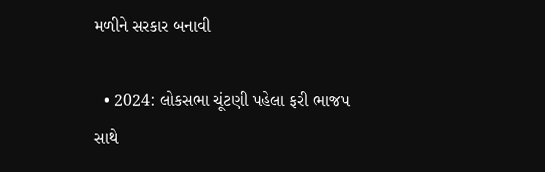મળીને સરકાર બનાવી

  • 2024: લોકસભા ચૂંટણી પહેલા ફરી ભાજપ સાથે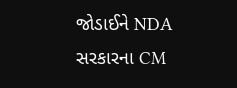જોડાઈને NDA સરકારના CM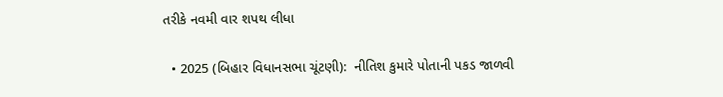તરીકે નવમી વાર શપથ લીધા

  • 2025 (બિહાર વિધાનસભા ચૂંટણી):  નીતિશ કુમારે પોતાની પકડ જાળવી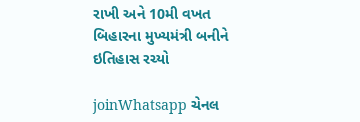રાખી અને 10મી વખત બિહારના મુખ્યમંત્રી બનીને ઇતિહાસ રચ્યો

joinWhatsapp ચેનલ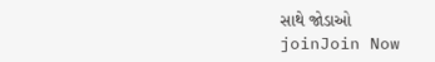સાથે જોડાઓ
joinJoin Now